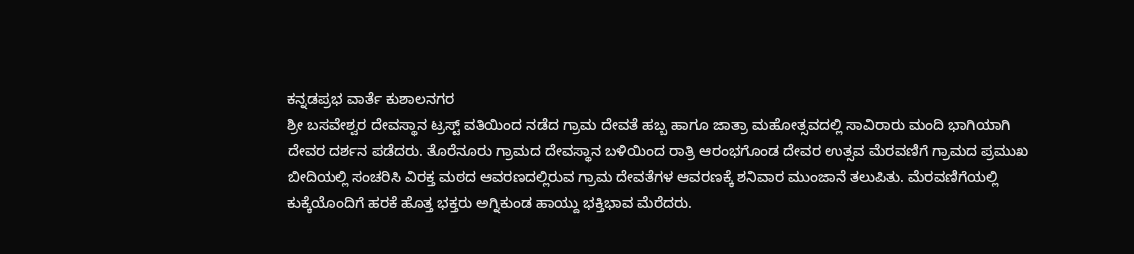ಕನ್ನಡಪ್ರಭ ವಾರ್ತೆ ಕುಶಾಲನಗರ
ಶ್ರೀ ಬಸವೇಶ್ವರ ದೇವಸ್ಥಾನ ಟ್ರಸ್ಟ್ ವತಿಯಿಂದ ನಡೆದ ಗ್ರಾಮ ದೇವತೆ ಹಬ್ಬ ಹಾಗೂ ಜಾತ್ರಾ ಮಹೋತ್ಸವದಲ್ಲಿ ಸಾವಿರಾರು ಮಂದಿ ಭಾಗಿಯಾಗಿ ದೇವರ ದರ್ಶನ ಪಡೆದರು. ತೊರೆನೂರು ಗ್ರಾಮದ ದೇವಸ್ಥಾನ ಬಳಿಯಿಂದ ರಾತ್ರಿ ಆರಂಭಗೊಂಡ ದೇವರ ಉತ್ಸವ ಮೆರವಣಿಗೆ ಗ್ರಾಮದ ಪ್ರಮುಖ ಬೀದಿಯಲ್ಲಿ ಸಂಚರಿಸಿ ವಿರಕ್ತ ಮಠದ ಆವರಣದಲ್ಲಿರುವ ಗ್ರಾಮ ದೇವತೆಗಳ ಆವರಣಕ್ಕೆ ಶನಿವಾರ ಮುಂಜಾನೆ ತಲುಪಿತು. ಮೆರವಣಿಗೆಯಲ್ಲಿ ಕುಕ್ಕೆಯೊಂದಿಗೆ ಹರಕೆ ಹೊತ್ತ ಭಕ್ತರು ಅಗ್ನಿಕುಂಡ ಹಾಯ್ದು ಭಕ್ತಿಭಾವ ಮೆರೆದರು.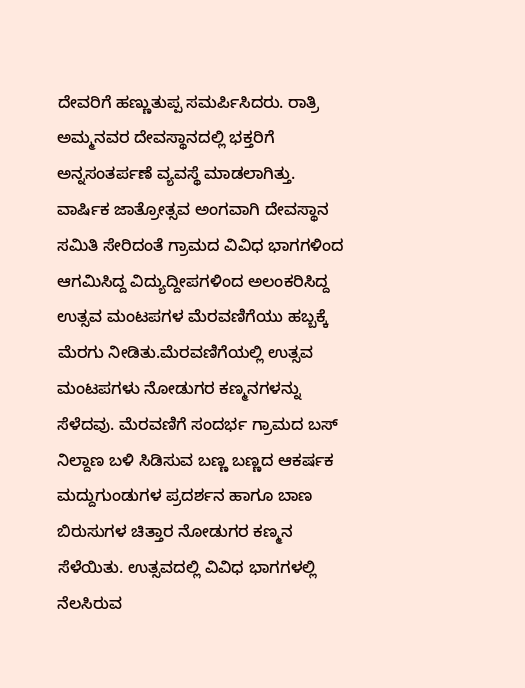ದೇವರಿಗೆ ಹಣ್ಣುತುಪ್ಪ ಸಮರ್ಪಿಸಿದರು. ರಾತ್ರಿ ಅಮ್ಮನವರ ದೇವಸ್ಥಾನದಲ್ಲಿ ಭಕ್ತರಿಗೆ ಅನ್ನಸಂತರ್ಪಣೆ ವ್ಯವಸ್ಥೆ ಮಾಡಲಾಗಿತ್ತು.
ವಾರ್ಷಿಕ ಜಾತ್ರೋತ್ಸವ ಅಂಗವಾಗಿ ದೇವಸ್ಥಾನ ಸಮಿತಿ ಸೇರಿದಂತೆ ಗ್ರಾಮದ ವಿವಿಧ ಭಾಗಗಳಿಂದ ಆಗಮಿಸಿದ್ದ ವಿದ್ಯುದ್ದೀಪಗಳಿಂದ ಅಲಂಕರಿಸಿದ್ದ ಉತ್ಸವ ಮಂಟಪಗಳ ಮೆರವಣಿಗೆಯು ಹಬ್ಬಕ್ಕೆ ಮೆರಗು ನೀಡಿತು.ಮೆರವಣಿಗೆಯಲ್ಲಿ ಉತ್ಸವ ಮಂಟಪಗಳು ನೋಡುಗರ ಕಣ್ಮನಗಳನ್ನು ಸೆಳೆದವು. ಮೆರವಣಿಗೆ ಸಂದರ್ಭ ಗ್ರಾಮದ ಬಸ್ ನಿಲ್ದಾಣ ಬಳಿ ಸಿಡಿಸುವ ಬಣ್ಣ ಬಣ್ಣದ ಆಕರ್ಷಕ ಮದ್ದುಗುಂಡುಗಳ ಪ್ರದರ್ಶನ ಹಾಗೂ ಬಾಣ ಬಿರುಸುಗಳ ಚಿತ್ತಾರ ನೋಡುಗರ ಕಣ್ಮನ ಸೆಳೆಯಿತು. ಉತ್ಸವದಲ್ಲಿ ವಿವಿಧ ಭಾಗಗಳಲ್ಲಿ ನೆಲಸಿರುವ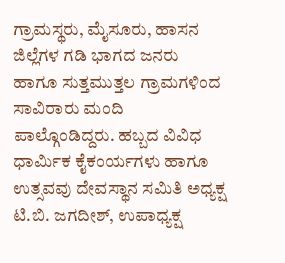ಗ್ರಾಮಸ್ಥರು, ಮೈಸೂರು, ಹಾಸನ ಜಿಲ್ಲೆಗಳ ಗಡಿ ಭಾಗದ ಜನರು ಹಾಗೂ ಸುತ್ತಮುತ್ತಲ ಗ್ರಾಮಗಳಿಂದ ಸಾವಿರಾರು ಮಂದಿ ಪಾಲ್ಗೊಂಡಿದ್ದರು. ಹಬ್ಬದ ವಿವಿಧ ಧಾರ್ಮಿಕ ಕೈಕಂರ್ಯಗಳು ಹಾಗೂ ಉತ್ಸವವು ದೇವಸ್ಥಾನ ಸಮಿತಿ ಅಧ್ಯಕ್ಷ ಟಿ.ಬಿ. ಜಗದೀಶ್, ಉಪಾಧ್ಯಕ್ಷ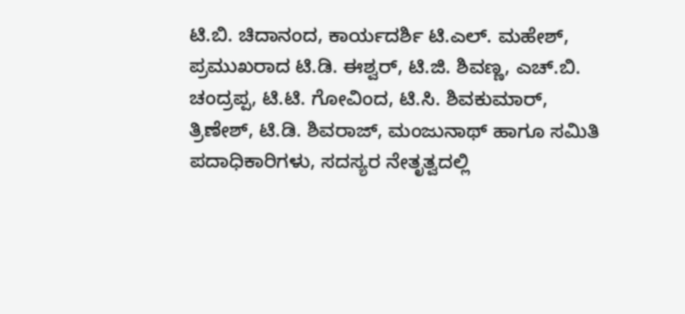ಟಿ.ಬಿ. ಚಿದಾನಂದ, ಕಾರ್ಯದರ್ಶಿ ಟಿ.ಎಲ್. ಮಹೇಶ್, ಪ್ರಮುಖರಾದ ಟಿ.ಡಿ. ಈಶ್ವರ್, ಟಿ.ಜಿ. ಶಿವಣ್ಣ, ಎಚ್.ಬಿ. ಚಂದ್ರಪ್ಪ, ಟಿ.ಟಿ. ಗೋವಿಂದ, ಟಿ.ಸಿ. ಶಿವಕುಮಾರ್, ತ್ರಿಣೇಶ್, ಟಿ.ಡಿ. ಶಿವರಾಜ್, ಮಂಜುನಾಥ್ ಹಾಗೂ ಸಮಿತಿ ಪದಾಧಿಕಾರಿಗಳು, ಸದಸ್ಯರ ನೇತೃತ್ವದಲ್ಲಿ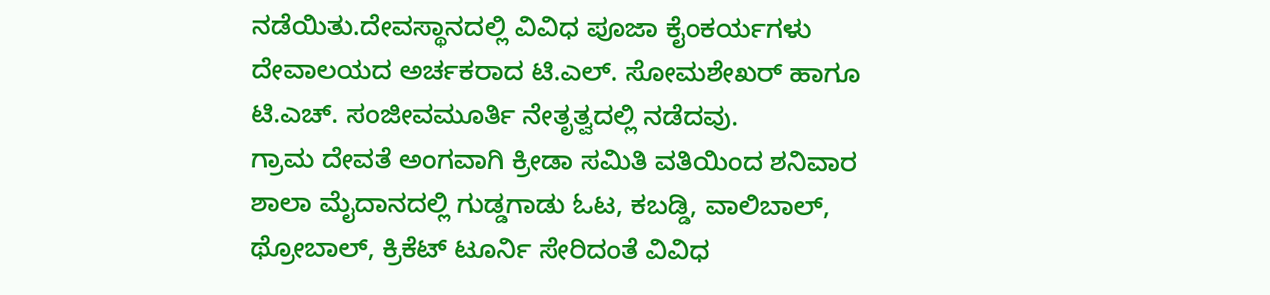ನಡೆಯಿತು.ದೇವಸ್ಥಾನದಲ್ಲಿ ವಿವಿಧ ಪೂಜಾ ಕೈಂಕರ್ಯಗಳು ದೇವಾಲಯದ ಅರ್ಚಕರಾದ ಟಿ.ಎಲ್. ಸೋಮಶೇಖರ್ ಹಾಗೂ ಟಿ.ಎಚ್. ಸಂಜೀವಮೂರ್ತಿ ನೇತೃತ್ವದಲ್ಲಿ ನಡೆದವು.
ಗ್ರಾಮ ದೇವತೆ ಅಂಗವಾಗಿ ಕ್ರೀಡಾ ಸಮಿತಿ ವತಿಯಿಂದ ಶನಿವಾರ ಶಾಲಾ ಮೈದಾನದಲ್ಲಿ ಗುಡ್ಡಗಾಡು ಓಟ, ಕಬಡ್ಡಿ, ವಾಲಿಬಾಲ್, ಥ್ರೋಬಾಲ್, ಕ್ರಿಕೆಟ್ ಟೂರ್ನಿ ಸೇರಿದಂತೆ ವಿವಿಧ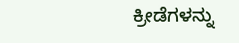ಕ್ರೀಡೆಗಳನ್ನು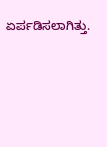ಏರ್ಪಡಿಸಲಾಗಿತ್ತು.